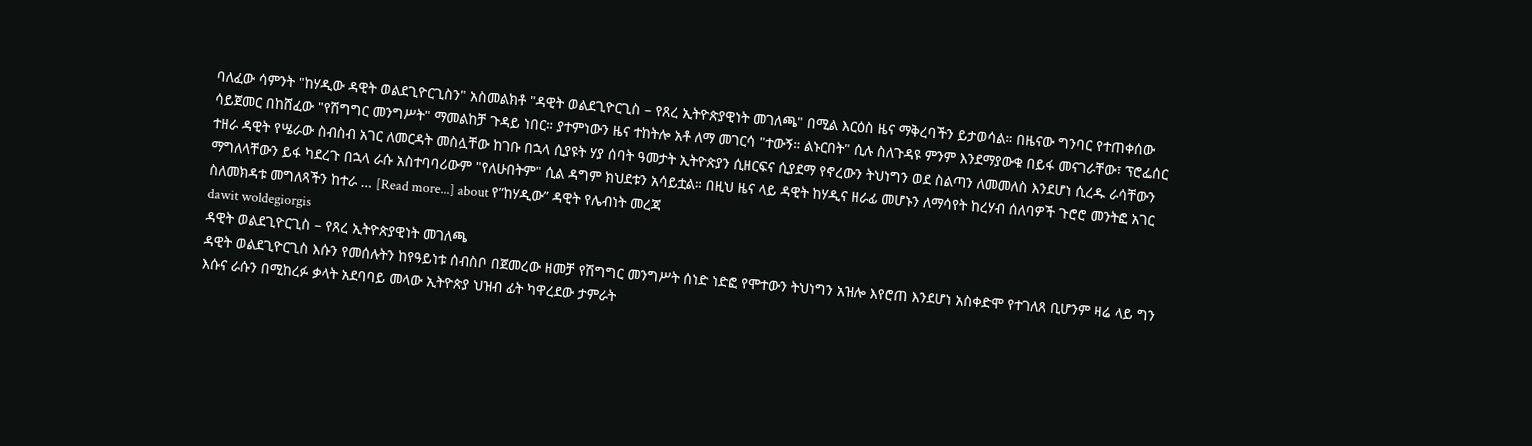ባለፈው ሳምንት "ከሃዲው ዳዊት ወልደጊዮርጊስን" አስመልክቶ "ዳዊት ወልደጊዮርጊስ – የጸረ ኢትዮጵያዊነት መገለጫ" በሚል እርዕስ ዜና ማቅረባችን ይታወሳል። በዜናው ግንባር የተጠቀሰው ሳይጀመር በከሸፈው "የሽግግር መንግሥት" ማመልከቻ ጉዳይ ነበር። ያተምነውን ዜና ተከትሎ አቶ ለማ መገርሳ "ተውኝ። ልኑርበት" ሲሉ ስለጉዳዩ ምንም እንደማያውቁ በይፋ መናገራቸው፣ ፕሮፌሰር ተዘራ ዳዊት የሤራው ስብስብ አገር ለመርዳት መስሏቸው ከገቡ በኋላ ሲያዩት ሃያ ሰባት ዓመታት ኢትዮጵያን ሲዘርፍና ሲያደማ የኖረውን ትህነግን ወደ ስልጣን ለመመለስ እንደሆነ ሲረዱ ራሳቸውን ማግለላቸውን ይፋ ካደረጉ በኋላ ራሱ አስተባባሪውም "የለሁበትም" ሲል ዳግም ክህደቱን አሳይቷል። በዚህ ዜና ላይ ዳዊት ከሃዲና ዘራፊ መሆኑን ለማሳየት ከረሃብ ሰለባዎች ጉሮሮ መንትፎ አገር ስለመክዳቱ መግለጻችን ከተራ … [Read more...] about የ”ከሃዲው” ዳዊት የሌብነት መረጃ
dawit woldegiorgis
ዳዊት ወልደጊዮርጊስ – የጸረ ኢትዮጵያዊነት መገለጫ
ዳዊት ወልደጊዮርጊስ እሱን የመሰሉትን ከየዓይነቱ ሰብስቦ በጀመረው ዘመቻ የሽግግር መንግሥት ሰነድ ነድፎ የሞተውን ትህነግን አዝሎ እየሮጠ እንደሆነ አስቀድሞ የተገለጸ ቢሆንም ዛሬ ላይ ግን እሱና ራሱን በሚከረፉ ቃላት አደባባይ መላው ኢትዮጵያ ህዝብ ፊት ካዋረደው ታምራት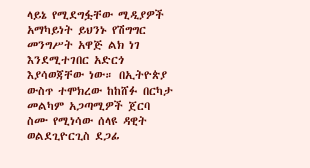ላይኔ የሚደግፏቸው ሚዲያዎች አማካይነት ይህንኑ የሽግግር መንግሥት አዋጅ ልክ ነገ እንደሚተገበር አድርጎ እያሳወጃቸው ነው። በኢትዮጵያ ውስጥ ተሞክረው ከከሸፉ በርካታ መልካም አጋጣሚዎች ጀርባ ስሙ የሚነሳው ሰላዩ ዳዊት ወልደጊዮርጊስ ደጋፊ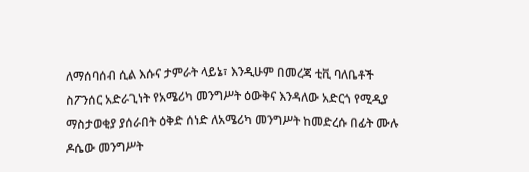ለማሰባሰብ ሲል እሱና ታምራት ላይኔ፣ እንዲሁም በመረጃ ቲቪ ባለቤቶች ስፖንሰር አድራጊነት የአሜሪካ መንግሥት ዕውቅና እንዳለው አድርጎ የሚዲያ ማስታወቂያ ያሰራበት ዕቅድ ሰነድ ለአሜሪካ መንግሥት ከመድረሱ በፊት ሙሉ ዶሴው መንግሥት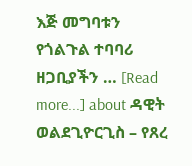እጅ መግባቱን የጎልጉል ተባባሪ ዘጋቢያችን … [Read more...] about ዳዊት ወልደጊዮርጊስ – የጸረ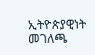ኢትዮጵያዊነት መገለጫ